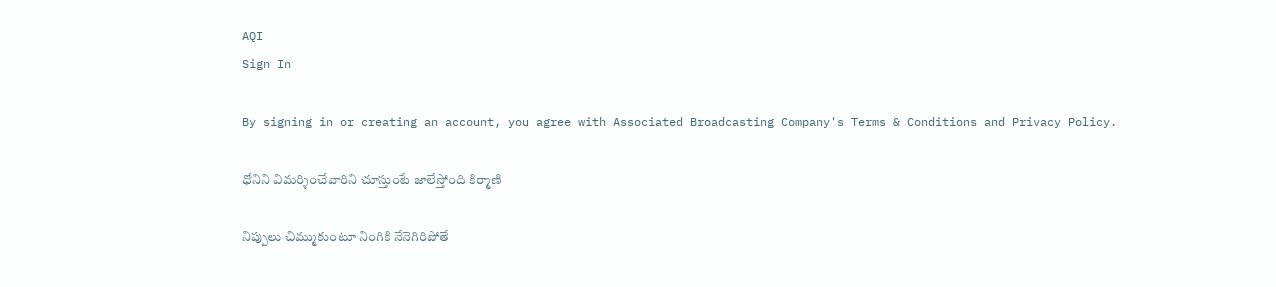AQI
Sign In

By signing in or creating an account, you agree with Associated Broadcasting Company's Terms & Conditions and Privacy Policy.

ధోనిని విమర్శించేవారిని చూస్తుంటే జాలేస్తోంది కిర్మాణి

నిప్పులు చిమ్ముకుంటూ నింగికి నేనెగిరిపోతే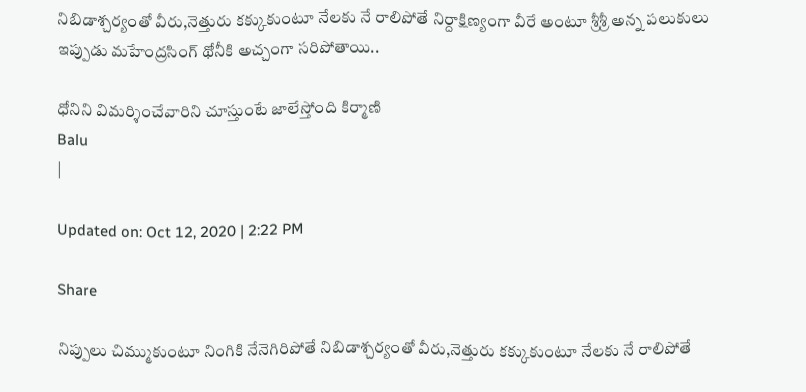నిబిడాశ్చర్యంతో వీరు,నెత్తురు కక్కుకుంటూ నేలకు నే రాలిపోతే నిర్దాక్షిణ్యంగా వీరే అంటూ శ్రీశ్రీ అన్న పలుకులు ఇప్పుడు మహేంద్రసింగ్‌ థోనీకి అచ్చంగా సరిపోతాయి..

ధోనిని విమర్శించేవారిని చూస్తుంటే జాలేస్తోంది కిర్మాణి
Balu
|

Updated on: Oct 12, 2020 | 2:22 PM

Share

నిప్పులు చిమ్ముకుంటూ నింగికి నేనెగిరిపోతే నిబిడాశ్చర్యంతో వీరు,నెత్తురు కక్కుకుంటూ నేలకు నే రాలిపోతే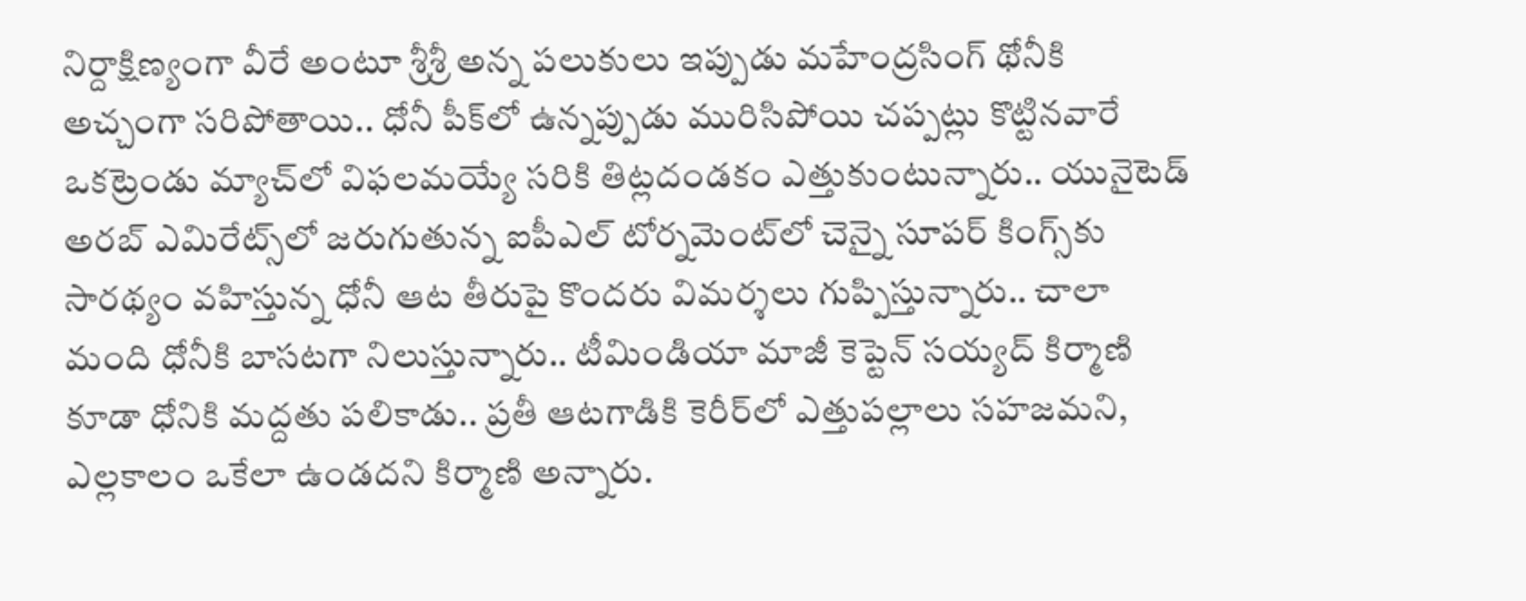నిర్దాక్షిణ్యంగా వీరే అంటూ శ్రీశ్రీ అన్న పలుకులు ఇప్పుడు మహేంద్రసింగ్‌ థోనీకి అచ్చంగా సరిపోతాయి.. ధోనీ పీక్‌లో ఉన్నప్పుడు మురిసిపోయి చప్పట్లు కొట్టినవారే ఒకట్రెండు మ్యాచ్‌లో విఫలమయ్యే సరికి తిట్లదండకం ఎత్తుకుంటున్నారు.. యునైటెడ్‌ అరబ్‌ ఎమిరేట్స్‌లో జరుగుతున్న ఐపీఎల్‌ టోర్నమెంట్‌లో చెన్నై సూపర్‌ కింగ్స్‌కు సారథ్యం వహిస్తున్న ధోనీ ఆట తీరుపై కొందరు విమర్శలు గుప్పిస్తున్నారు.. చాలా మంది ధోనీకి బాసటగా నిలుస్తున్నారు.. టీమిండియా మాజీ కెప్టెన్‌ సయ్యద్‌ కిర్మాణి కూడా ధోనికి మద్దతు పలికాడు.. ప్రతీ ఆటగాడికి కెరీర్‌లో ఎత్తుపల్లాలు సహజమని, ఎల్లకాలం ఒకేలా ఉండదని కిర్మాణి అన్నారు.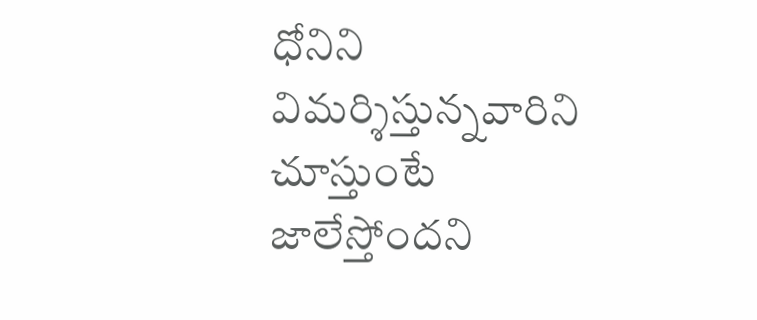ధోనిని విమర్శిస్తున్నవారిని చూస్తుంటే జాలేస్తోందని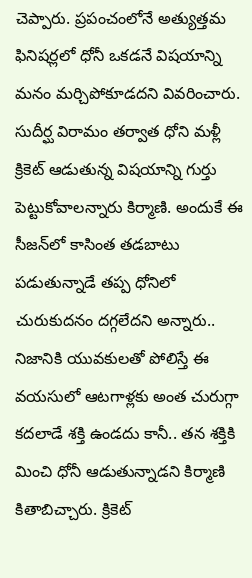చెప్పారు. ప్రపంచంలోనే అత్యుత్తమ ఫినిషర్లలో ధోనీ ఒకడనే విషయాన్ని మనం మర్చిపోకూడదని వివరించారు. సుదీర్ఘ విరామం తర్వాత ధోని మళ్లీ క్రికెట్‌ ఆడుతున్న విషయాన్ని గుర్తు పెట్టుకోవాలన్నారు కిర్మాణి. అందుకే ఈ సీజన్‌లో కాసింత తడబాటు పడుతున్నాడే తప్ప ధోనిలో చురుకుదనం దగ్గలేదని అన్నారు.. నిజానికి యువకులతో పోలిస్తే ఈ వయసులో ఆటగాళ్లకు అంత చురుగ్గా కదలాడే శక్తి ఉండదు కానీ.. తన శక్తికి మించి ధోనీ ఆడుతున్నాడని కిర్మాణి కితాబిచ్చారు. క్రికెట్‌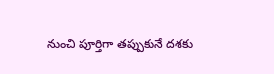నుంచి పూర్తిగా తప్పుకునే దశకు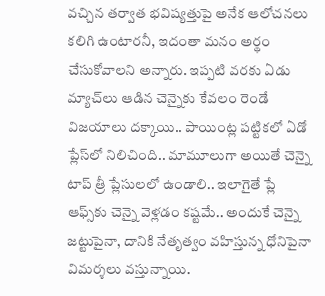వచ్చిన తర్వాత భవిష్యత్తుపై అనేక ఆలోచనలు కలిగి ఉంటారనీ, ఇదంతా మనం అర్థం చేసుకోవాలని అన్నారు. ఇప్పటి వరకు ఏడు మ్యాచ్‌లు ఆడిన చెన్నైకు కేవలం రెండే విజయాలు దక్కాయి.. పాయింట్ల పట్టికలో ఏడో ప్లేస్‌లో నిలిచింది.. మామూలుగా అయితే చెన్నై టాప్‌ త్రీ ప్లేసులలో ఉండాలి.. ఇలాగైతే ప్లే ఆఫ్స్‌కు చెన్నై వెళ్లడం కష్టమే.. అందుకే చెన్నై జట్టుపైనా, దానికి నేతృత్వం వహిస్తున్న ధోనిపైనా విమర్శలు వస్తున్నాయి.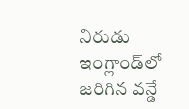నిరుడు ఇంగ్లాండ్‌లో జరిగిన వన్డే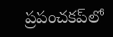ప్రపంచకప్‌లో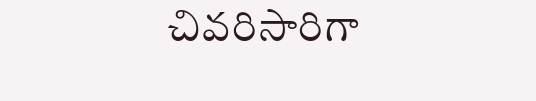చివరిసారిగా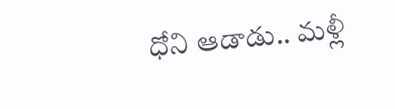ధోని ఆడాడు.. మళ్లీ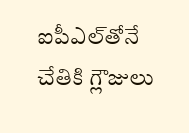ఐపీఎల్‌తోనే చేతికి గ్లౌజులు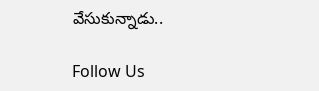వేసుకున్నాడు..

Follow Us